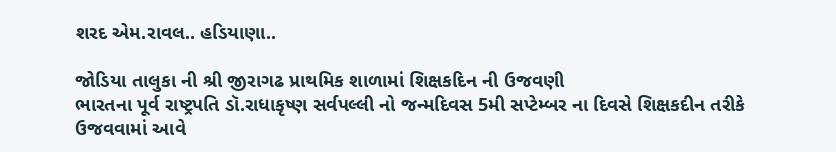શરદ એમ.રાવલ.. હડિયાણા..

જોડિયા તાલુકા ની શ્રી જીરાગઢ પ્રાથમિક શાળામાં શિક્ષકદિન ની ઉજવણી
ભારતના પૂર્વ રાષ્ટ્રપતિ ડૉ.રાધાકૃષ્ણ સર્વપલ્લી નો જન્મદિવસ 5મી સપ્ટેમ્બર ના દિવસે શિક્ષકદીન તરીકે ઉજવવામાં આવે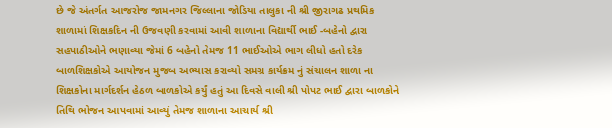છે જે અંતર્ગત આજરોજ જામનગર જિલ્લાના જોડિયા તાલુકા ની શ્રી જીરાગઢ પ્રથમિક શાળામાં શિક્ષકદિન ની ઉજવણી કરવામાં આવી શાળાના વિદ્યાર્થી ભાઈ -બહેનો દ્વારા સહપાઠીઓને ભણાવ્યા જેમાં 6 બહેનો તેમજ 11 ભાઈઓએ ભાગ લીધો હતો દરેક બાળશિક્ષકોએ આયોજન મુજબ અભ્યાસ કરાવ્યો સમગ્ર કાર્યક્રમ નું સંચાલન શાળા ના શિક્ષકોના માર્ગદર્શન હેઠળ બાળકોએ કર્યું હતું આ દિવસે વાલી શ્રી પોપટ ભાઈ દ્વારા બાળકોને તિથિ ભોજન આપવામાં આવ્યું તેમજ શાળાના આચાર્ય શ્રી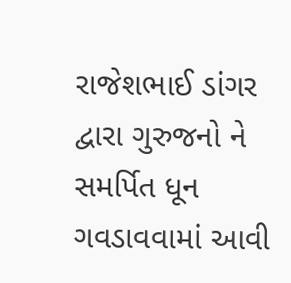રાજેશભાઈ ડાંગર દ્વારા ગુરુજનો ને સમર્પિત ધૂન ગવડાવવામાં આવી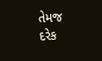તેમજ દરેક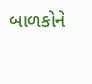બાળકોને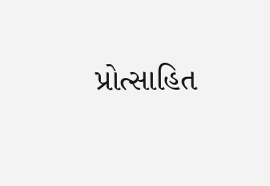પ્રોત્સાહિત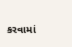કરવામાં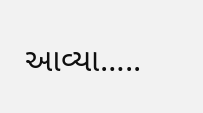આવ્યા…..